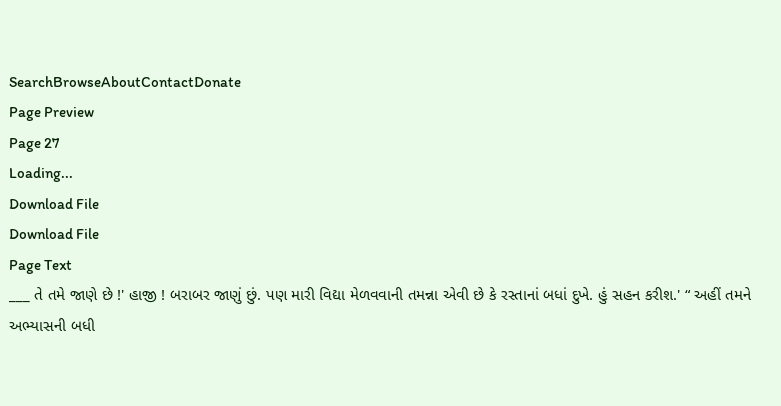SearchBrowseAboutContactDonate
Page Preview
Page 27
Loading...
Download File
Download File
Page Text
___ તે તમે જાણે છે !' હાજી ! બરાબર જાણું છું. પણ મારી વિદ્યા મેળવવાની તમન્ના એવી છે કે રસ્તાનાં બધાં દુખે. હું સહન કરીશ.' “ અહીં તમને અભ્યાસની બધી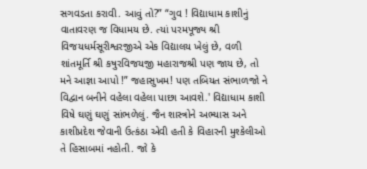સગવડતા કરાવી. આવું તો?” “ગુવ ! વિદ્યાધામ કાશીનું વાતાવરણ જ વિધામય છે. ત્યાં પરમપૂજ્ય શ્રી વિજયધર્મસૂરીશ્વરજીએ એક વિદ્યાલય ખેલું છે, વળી શાંતમૂર્તિ શ્રી કષુરવિજયજી મહારાજશ્રી પણ જાય છે, તો મને આજ્ઞા આપો !” જહાસુખમ! પણ તબિયત સંભાળજો ને વિદ્વાન બનીને વહેલા વહેલા પાછા આવશે.' વિદ્યાધામ કાશી વિષે ઘણું ઘણું સાંભળેલું. જૈન શાસ્ત્રોને અભ્યાસ અને કાશીપ્રદેશ જેવાની ઉત્કંઠા એવી હતી કે વિહારની મુશ્કેલીઓ તે હિસાબમાં નહોતી. જો કે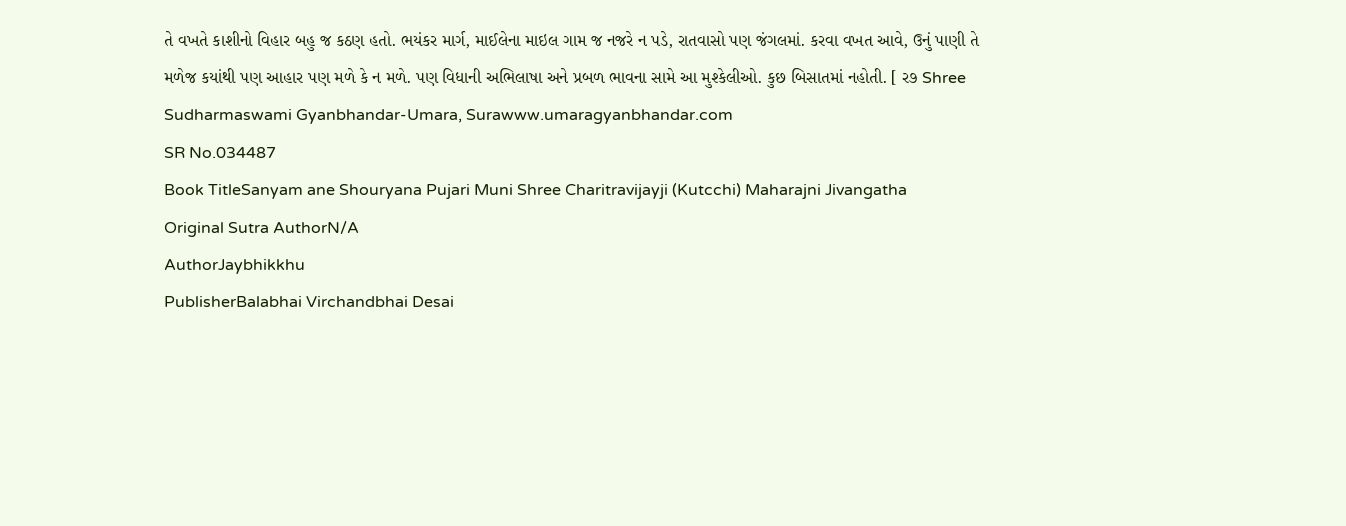તે વખતે કાશીનો વિહાર બહુ જ કઠણ હતો. ભયંકર માર્ગ, માઈલેના માઇલ ગામ જ નજરે ન પડે, રાતવાસો પણ જંગલમાં. કરવા વખત આવે, ઉનું પાણી તે મળેજ કયાંથી પણ આહાર પણ મળે કે ન મળે. પણ વિધાની અભિલાષા અને પ્રબળ ભાવના સામે આ મુશ્કેલીઓ. કુછ બિસાતમાં નહોતી. [ ર૭ Shree Sudharmaswami Gyanbhandar-Umara, Surawww.umaragyanbhandar.com
SR No.034487
Book TitleSanyam ane Shouryana Pujari Muni Shree Charitravijayji (Kutcchi) Maharajni Jivangatha
Original Sutra AuthorN/A
AuthorJaybhikkhu
PublisherBalabhai Virchandbhai Desai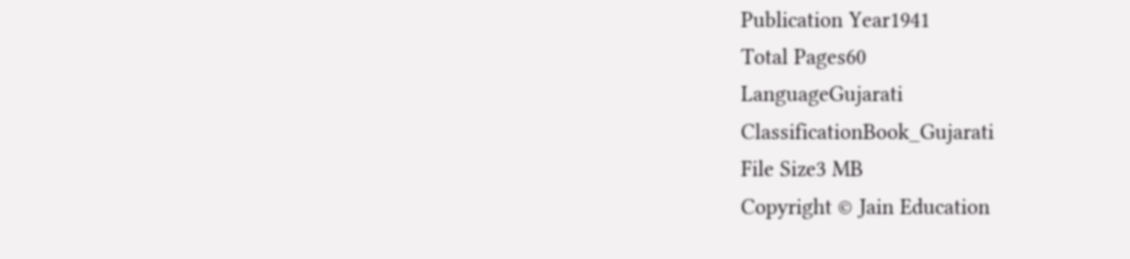Publication Year1941
Total Pages60
LanguageGujarati
ClassificationBook_Gujarati
File Size3 MB
Copyright © Jain Education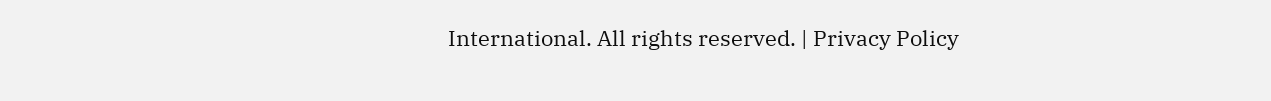International. All rights reserved. | Privacy Policy